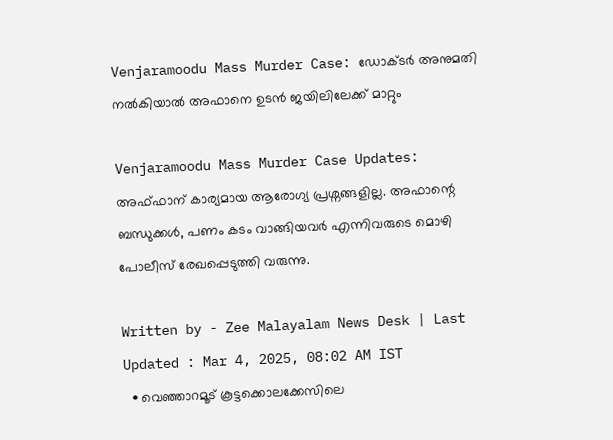Venjaramoodu Mass Murder Case: ഡോക്ടർ അനുമതി നൽകിയാൽ അഫാനെ ഉടന്‍ ജയിലിലേക്ക് മാറ്റും

Venjaramoodu Mass Murder Case Updates: അഫ്ഫാന് കാര്യമായ ആരോഗ്യ പ്രശ്നങ്ങളില്ല. അഫാന്റെ ബന്ധുക്കൾ, പണം കടം വാങ്ങിയവർ എന്നിവരുടെ മൊഴി പോലീസ് രേഖപ്പെടുത്തി വരുന്നു.

Written by - Zee Malayalam News Desk | Last Updated : Mar 4, 2025, 08:02 AM IST
  • വെഞ്ഞാറമൂട് കൂട്ടക്കൊലക്കേസിലെ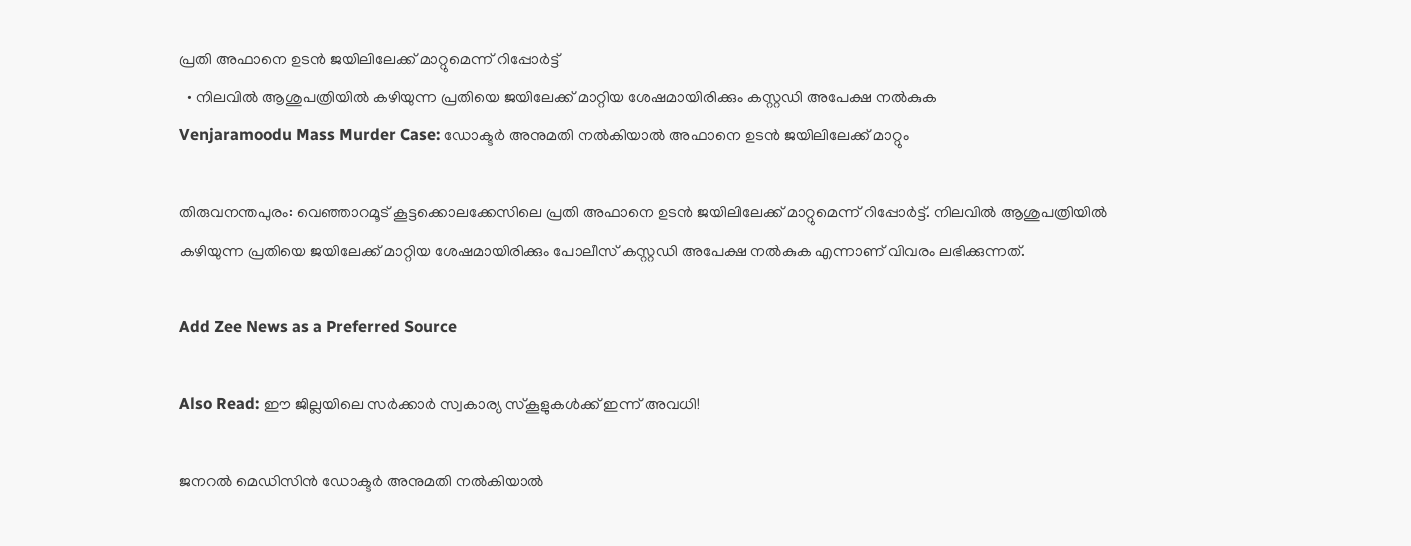പ്രതി അഫാനെ ഉടന്‍ ജയിലിലേക്ക് മാറ്റുമെന്ന് റിപ്പോർട്ട്
  • നിലവിൽ ആശുപത്രിയിൽ കഴിയുന്ന പ്രതിയെ ജയിലേക്ക് മാറ്റിയ ശേഷമായിരിക്കും കസ്റ്റഡി അപേക്ഷ നൽകുക
Venjaramoodu Mass Murder Case: ഡോക്ടർ അനുമതി നൽകിയാൽ അഫാനെ ഉടന്‍ ജയിലിലേക്ക് മാറ്റും

തിരുവനന്തപുരം: വെഞ്ഞാറമൂട് കൂട്ടക്കൊലക്കേസിലെ പ്രതി അഫാനെ ഉടന്‍ ജയിലിലേക്ക് മാറ്റുമെന്ന് റിപ്പോർട്ട്. നിലവിൽ ആശുപത്രിയിൽ കഴിയുന്ന പ്രതിയെ ജയിലേക്ക് മാറ്റിയ ശേഷമായിരിക്കും പോലീസ് കസ്റ്റഡി അപേക്ഷ നൽകുക എന്നാണ് വിവരം ലഭിക്കുന്നത്.

Add Zee News as a Preferred Source

Also Read: ഈ ജില്ലയിലെ സർക്കാർ സ്വകാര്യ സ്‌കൂളുകൾക്ക് ഇന്ന് അവധി!

ജനറൽ മെഡിസിൻ ഡോക്ടർ അനുമതി നൽകിയാൽ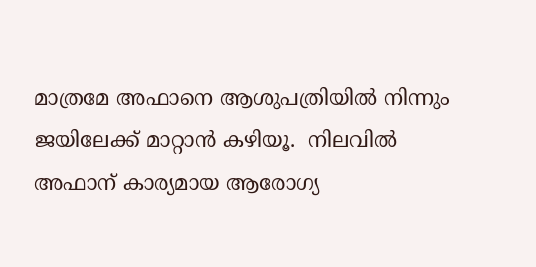മാത്രമേ അഫാനെ ആശുപത്രിയിൽ നിന്നും ജയിലേക്ക് മാറ്റാൻ കഴിയൂ.  നിലവിൽ അഫാന് കാര്യമായ ആരോഗ്യ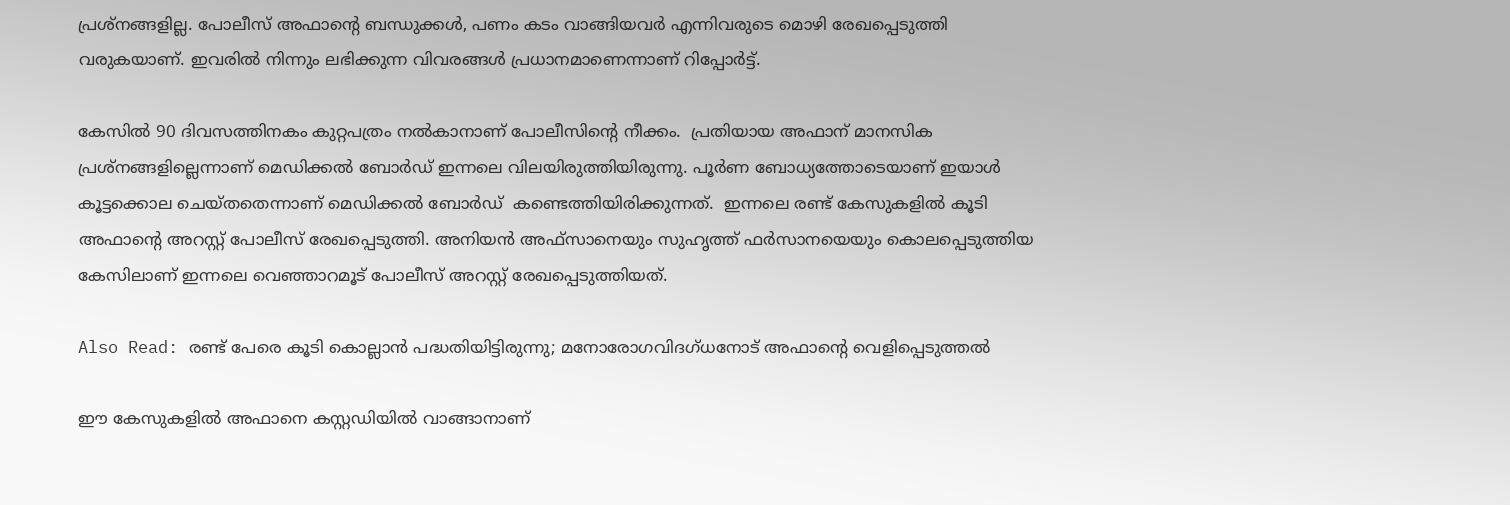പ്രശ്നങ്ങളില്ല. പോലീസ് അഫാന്റെ ബന്ധുക്കൾ, പണം കടം വാങ്ങിയവർ എന്നിവരുടെ മൊഴി രേഖപ്പെടുത്തി വരുകയാണ്. ഇവരിൽ നിന്നും ലഭിക്കുന്ന വിവരങ്ങൾ പ്രധാനമാണെന്നാണ് റിപ്പോർട്ട്.

കേസിൽ 90 ദിവസത്തിനകം കുറ്റപത്രം നൽകാനാണ് പോലീസിന്റെ നീക്കം.  പ്രതിയായ അഫാന് മാനസിക പ്രശ്നങ്ങളില്ലെന്നാണ് മെഡിക്കൽ ബോർഡ് ഇന്നലെ വിലയിരുത്തിയിരുന്നു. പൂർണ ബോധ്യത്തോടെയാണ് ഇയാൾ കൂട്ടക്കൊല ചെയ്തതെന്നാണ് മെഡിക്കൽ ബോർഡ്  കണ്ടെത്തിയിരിക്കുന്നത്.  ഇന്നലെ രണ്ട് കേസുകളിൽ കൂടി അഫാന്റെ അറസ്റ്റ് പോലീസ് രേഖപ്പെടുത്തി. അനിയൻ അഫ്സാനെയും സുഹൃത്ത് ഫർസാനയെയും കൊലപ്പെടുത്തിയ കേസിലാണ് ഇന്നലെ വെഞ്ഞാറമൂട് പോലീസ് അറസ്റ്റ് രേഖപ്പെടുത്തിയത്.

Also Read: രണ്ട് പേരെ കൂടി കൊല്ലാൻ പദ്ധതിയിട്ടിരുന്നു; മനോരോഗവിദഗ്ധനോട് അഫാന്റെ വെളിപ്പെടുത്തൽ

ഈ കേസുകളിൽ അഫാനെ കസ്റ്റഡിയിൽ വാങ്ങാനാണ്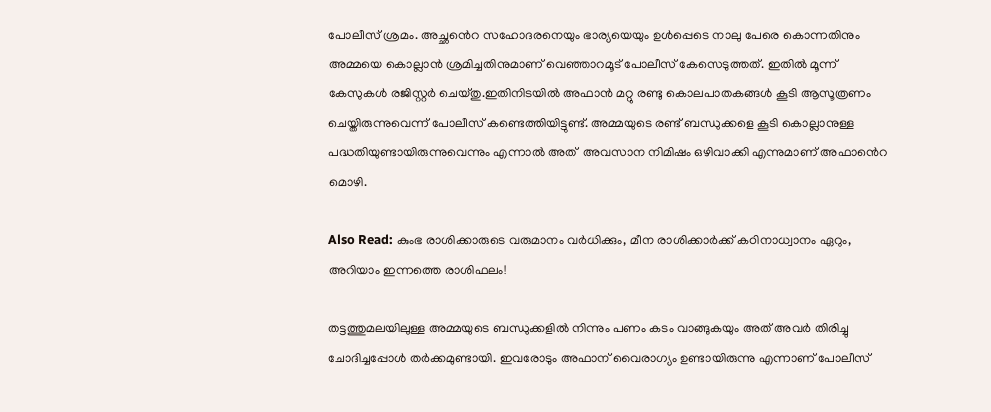പോലീസ് ശ്രമം. അച്ഛൻെറ സഹോദരനെയും ഭാര്യയെയും ഉള്‍പ്പെടെ നാലു പേരെ കൊന്നതിനും അമ്മയെ കൊല്ലാൻ ശ്രമിച്ചതിനുമാണ് വെഞ്ഞാറമൂട് പോലീസ് കേസെടുത്തത്. ഇതിൽ മൂന്ന് കേസുകൾ രജിസ്റ്റർ ചെയ്തു.ഇതിനിടയിൽ അഫാൻ മറ്റു രണ്ടു കൊലപാതകങ്ങള്‍ കൂടി ആസൂത്രണം ചെയ്തിരുന്നുവെന്ന് പോലീസ് കണ്ടെത്തിയിട്ടുണ്ട്. അമ്മയുടെ രണ്ട് ബന്ധുക്കളെ കൂടി കൊല്ലാനുള്ള പദ്ധതിയുണ്ടായിരുന്നുവെന്നും എന്നാൽ അത്  അവസാന നിമിഷം ഒഴിവാക്കി എന്നുമാണ് അഫാൻെറ മൊഴി.

Also Read: കുംഭ രാശിക്കാരുടെ വരുമാനം വർധിക്കും, മീന രാശിക്കാർക്ക് കഠിനാധ്വാനം ഏറും, അറിയാം ഇന്നത്തെ രാശിഫലം!

തട്ടത്തുമലയിലുള്ള അമ്മയുടെ ബന്ധുക്കളിൽ നിന്നും പണം കടം വാങ്ങുകയും അത് അവർ തിരിച്ചു ചോദിച്ചപ്പോൾ തർക്കമുണ്ടായി. ഇവരോടും അഫാന് വൈരാഗ്യം ഉണ്ടായിരുന്നു എന്നാണ് പോലീസ്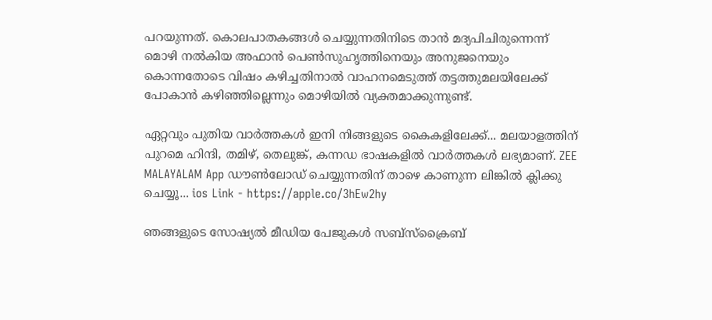പറയുന്നത്. കൊലപാതകങ്ങള്‍ ചെയ്യുന്നതിനിടെ താൻ മദ്യപിചിരുന്നെന്ന് മൊഴി നൽകിയ അഫാൻ പെണ്‍സുഹൃത്തിനെയും അനുജനെയും കൊന്നതോടെ വിഷം കഴിച്ചതിനാൽ വാഹനമെടുത്ത് തട്ടത്തുമലയിലേക്ക് പോകാൻ കഴിഞ്ഞില്ലെന്നും മൊഴിയിൽ വ്യക്തമാക്കുന്നുണ്ട്.

ഏറ്റവും പുതിയ വാർത്തകൾ ഇനി നിങ്ങളുടെ കൈകളിലേക്ക്... മലയാളത്തിന് പുറമെ ഹിന്ദി, തമിഴ്, തെലുങ്ക്, കന്നഡ ഭാഷകളില്‍ വാര്‍ത്തകള്‍ ലഭ്യമാണ്. ZEE MALAYALAM App ഡൗൺലോഡ് ചെയ്യുന്നതിന് താഴെ കാണുന്ന ലിങ്കിൽ ക്ലിക്കു ചെയ്യൂ... ios Link - https://apple.co/3hEw2hy

ഞങ്ങളുടെ സോഷ്യൽ മീഡിയ പേജുകൾ സബ്‌സ്‌ക്രൈബ്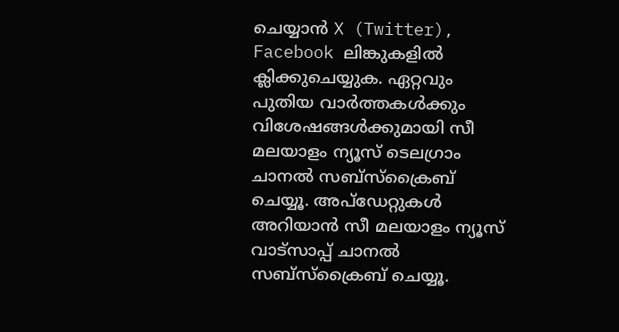ചെയ്യാൻ X (Twitter), Facebook ലിങ്കുകളിൽ ക്ലിക്കുചെയ്യുക. ഏറ്റവും പുതിയ വാര്‍ത്തകൾക്കും വിശേഷങ്ങൾക്കുമായി സീ മലയാളം ന്യൂസ് ടെലഗ്രാം ചാനല്‍ സബ്‌സ്‌ക്രൈബ് ചെയ്യൂ. അപ്ഡേറ്റുകൾ അറിയാൻ സീ മലയാളം ന്യൂസ് വാട്സാപ്പ് ചാനൽ സബ്‌സ്‌ക്രൈബ് ചെയ്യൂ.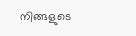നിങ്ങളുടെ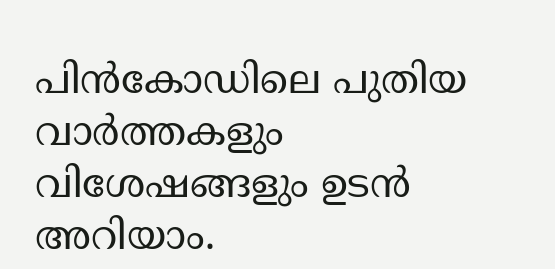പിൻകോഡിലെ പുതിയ വാർത്തകളും വിശേഷങ്ങളും ഉടൻ അറിയാം.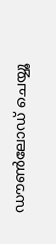ഡൗൺലോഡ് ചെയ്യൂ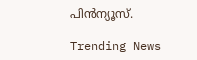പിൻന്യൂസ്.

Trending News